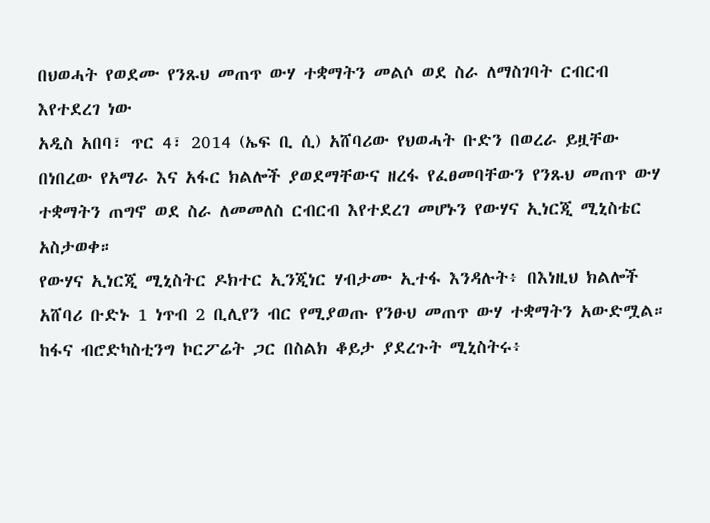በህወሓት የወደሙ የንጹህ መጠጥ ውሃ ተቋማትን መልሶ ወደ ስራ ለማስገባት ርብርብ እየተደረገ ነው
አዲስ አበባ፣ ጥር 4፣ 2014 (ኤፍ ቢ ሲ) አሸባሪው የህወሓት ቡድን በወረራ ይዟቸው በነበረው የአማራ እና አፋር ክልሎች ያወደማቸውና ዘረፋ የፈፀመባቸውን የንጹህ መጠጥ ውሃ ተቋማትን ጠግኖ ወደ ስራ ለመመለስ ርብርብ እየተደረገ መሆኑን የውሃና ኢነርጂ ሚኒስቴር አስታወቀ።
የውሃና ኢነርጂ ሚኒስትር ዶክተር ኢንጂነር ሃብታሙ ኢተፋ እንዳሉት፥ በእነዚህ ክልሎች አሸባሪ ቡድኑ 1 ነጥብ 2 ቢሊየን ብር የሚያወጡ የንፁህ መጠጥ ውሃ ተቋማትን አውድሟል።
ከፋና ብሮድካስቲንግ ኮርፖሬት ጋር በስልክ ቆይታ ያደረጉት ሚኒስትሩ፥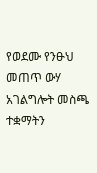የወደሙ የንፁህ መጠጥ ውሃ አገልግሎት መስጫ ተቋማትን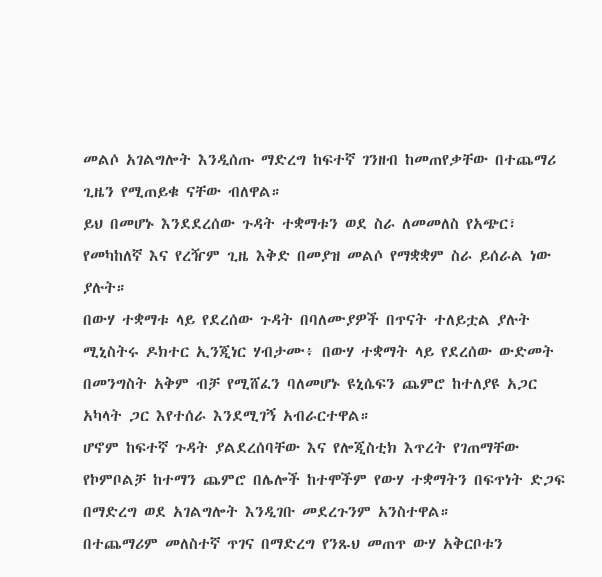መልሶ አገልግሎት እንዲሰጡ ማድረግ ከፍተኛ ገንዘብ ከመጠየቃቸው በተጨማሪ ጊዜን የሚጠይቁ ናቸው ብለዋል።
ይህ በመሆኑ እንደደረሰው ጉዳት ተቋማቱን ወደ ስራ ለመመለስ የአጭር፣ የመካከለኛ እና የረዥም ጊዜ እቅድ በመያዝ መልሶ የማቋቋም ስራ ይሰራል ነው ያሉት።
በውሃ ተቋማቱ ላይ የደረሰው ጉዳት በባለሙያዎች በጥናት ተለይቷል ያሉት ሚኒስትሩ ዶክተር ኢንጂነር ሃብታሙ፥ በውሃ ተቋማት ላይ የደረሰው ውድመት በመንግስት አቅም ብቻ የሚሸፈን ባለመሆኑ ዩኒሴፍን ጨምሮ ከተለያዩ አጋር አካላት ጋር እየተሰራ እንደሚገኝ አብራርተዋል።
ሆኖም ከፍተኛ ጉዳት ያልደረሰባቸው እና የሎጂስቲክ እጥረት የገጠማቸው የኮምቦልቻ ከተማን ጨምሮ በሌሎች ከተሞችም የውሃ ተቋማትን በፍጥነት ድጋፍ በማድረግ ወደ አገልግሎት እንዲገቡ መደረጉንም አንስተዋል።
በተጨማሪም መለስተኛ ጥገና በማድረግ የንጹህ መጠጥ ውሃ አቅርቦቱን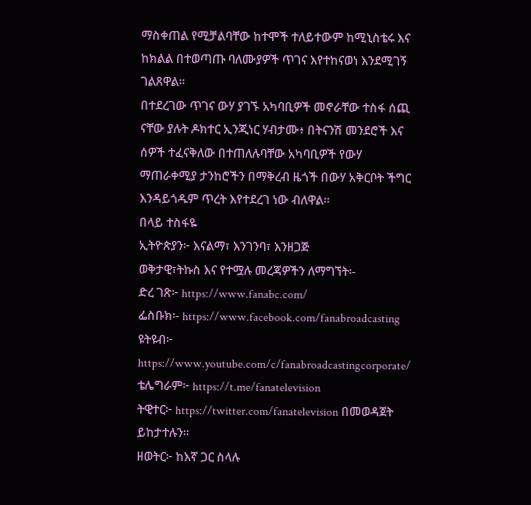ማስቀጠል የሚቻልባቸው ከተሞች ተለይተውም ከሚኒስቴሩ እና ከክልል በተወጣጡ ባለሙያዎች ጥገና እየተከናወነ እንደሚገኝ ገልጸዋል።
በተደረገው ጥገና ውሃ ያገኙ አካባቢዎች መኖራቸው ተስፋ ሰጪ ናቸው ያሉት ዶክተር ኢንጂነር ሃብታሙ፥ በትናንሽ መንደሮች እና ሰዎች ተፈናቅለው በተጠለሉባቸው አካባቢዎች የውሃ ማጠራቀሚያ ታንከሮችን በማቅረብ ዜጎች በውሃ አቅርቦት ችግር እንዳይጎዱም ጥረት እየተደረገ ነው ብለዋል።
በላይ ተስፋዬ
ኢትዮጵያን፦ እናልማ፣ እንገንባ፣ እንዘጋጅ
ወቅታዊ፣ትኩስ እና የተሟሉ መረጃዎችን ለማግኘት፡-
ድረ ገጽ፦ https://www.fanabc.com/
ፌስቡክ፡- https://www.facebook.com/fanabroadcasting
ዩትዩብ፦ https://www.youtube.com/c/fanabroadcastingcorporate/
ቴሌግራም፦ https://t.me/fanatelevision
ትዊተር፦ https://twitter.com/fanatelevision በመወዳጀት ይከታተሉን፡፡
ዘወትር፦ ከእኛ ጋር ስላሉ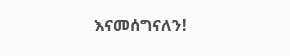እናመሰግናለን!